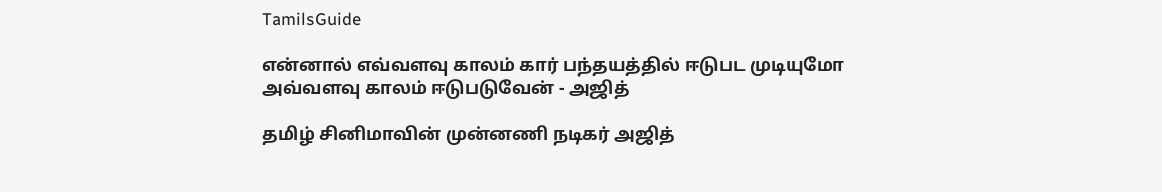TamilsGuide

என்னால் எவ்வளவு காலம் கார் பந்தயத்தில் ஈடுபட முடியுமோ அவ்வளவு காலம் ஈடுபடுவேன் - அஜித்

தமிழ் சினிமாவின் முன்னணி நடிகர் அஜித்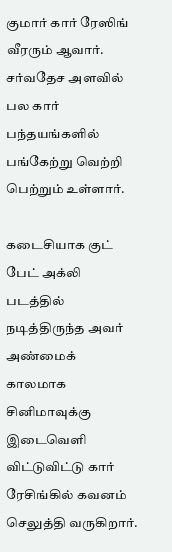குமார் கார் ரேஸிங் வீரரும் ஆவார். சர்வதேச அளவில் பல கார் பந்தயங்களில் பங்கேற்று வெற்றி பெற்றும் உள்ளார்.

கடைசியாக குட் பேட் அக்லி படத்தில் நடித்திருந்த அவர் அண்மைக் காலமாக சினிமாவுக்கு இடைவெளி விட்டுவிட்டு கார் ரேசிங்கில் கவனம் செலுத்தி வருகிறார்.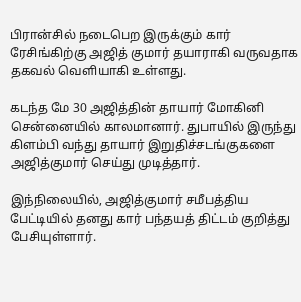பிரான்சில் நடைபெற இருக்கும் கார் ரேசிங்கிற்கு அஜித் குமார் தயாராகி வருவதாக தகவல் வெளியாகி உள்ளது.

கடந்த மே 30 அஜித்தின் தாயார் மோகினி சென்னையில் காலமானார். துபாயில் இருந்து கிளம்பி வந்து தாயார் இறுதிச்சடங்குகளை அஜித்குமார் செய்து முடித்தார்.

இந்நிலையில், அஜித்குமார் சமீபத்திய பேட்டியில் தனது கார் பந்தயத் திட்டம் குறித்து பேசியுள்ளார்.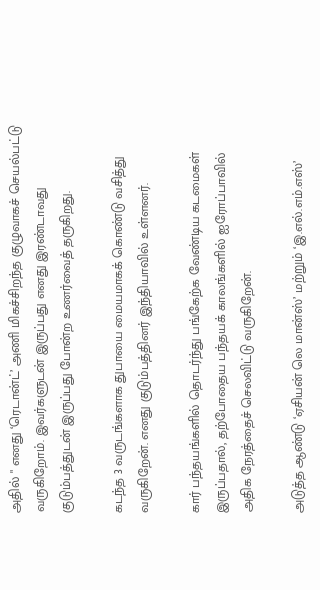அதில் " எனது ‘ரெடான்ட்’ அணி மிகச்சிறந்த குழுவாகச் செயல்பட்டு வருகிறோம். இவர்களுடன் இருப்பது எனது இரண்டாவது குடும்பத்துடன் இருப்பது போன்ற உணர்வைத் தருகிறது.

கடந்த 3 வருடங்களாக துபாயை மையமாகக் கொண்டு வசித்து வருகிறேன். எனது குடும்பத்தினர் இந்தியாவில் உள்ளனர்.

கார் பந்தயங்களில் தொடர்ந்து பங்கேற்க வேண்டிய கடமைகள் இருப்பதால், தற்போதைய பந்தயக் காலங்களில் ஐரோப்பாவில் அதிக நேரத்தைச் செலவிட்டு வருகிறேன்.

அடுத்த ஆண்டு ‘ஏசியன் லெ மான்ஸ்’ மற்றும் ‘இ.எல்.எம்.எஸ்’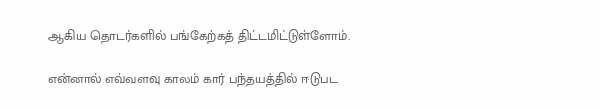ஆகிய தொடர்களில் பங்கேற்கத் திட்டமிட்டுள்ளோம்.

என்னால் எவ்வளவு காலம் கார் பந்தயத்தில் ஈடுபட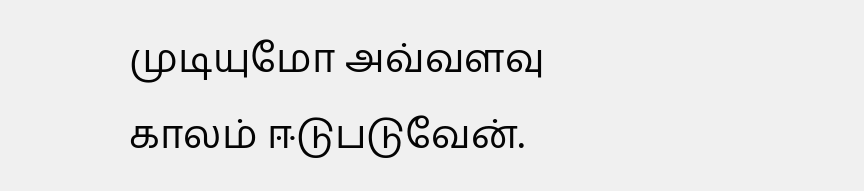முடியுமோ அவ்வளவு காலம் ஈடுபடுவேன்.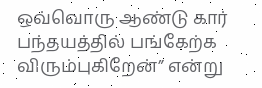ஒவ்வொரு ஆண்டு கார் பந்தயத்தில் பங்கேற்க விரும்புகிறேன்” என்று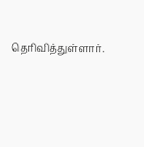தெரிவித்துள்ளார்.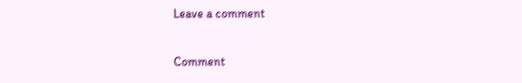Leave a comment

Comment